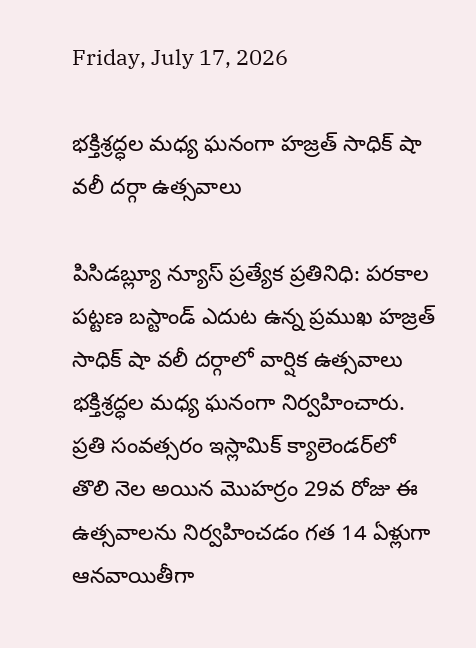Friday, July 17, 2026

భక్తిశ్రద్ధల మధ్య ఘనంగా హజ్రత్ సాధిక్ షా వలీ దర్గా ఉత్సవాలు

పిసిడబ్ల్యూ న్యూస్ ప్రత్యేక ప్రతినిధి: పరకాల పట్టణ బస్టాండ్‌ ఎదుట ఉన్న ప్రముఖ హజ్రత్ సాధిక్ షా వలీ దర్గాలో వార్షిక ఉత్సవాలు భక్తిశ్రద్ధల మధ్య ఘనంగా నిర్వహించారు. ప్రతి సంవత్సరం ఇస్లామిక్ క్యాలెండర్‌లో తొలి నెల అయిన మొహర్రం 29వ రోజు ఈ ఉత్సవాలను నిర్వహించడం గత 14 ఏళ్లుగా ఆనవాయితీగా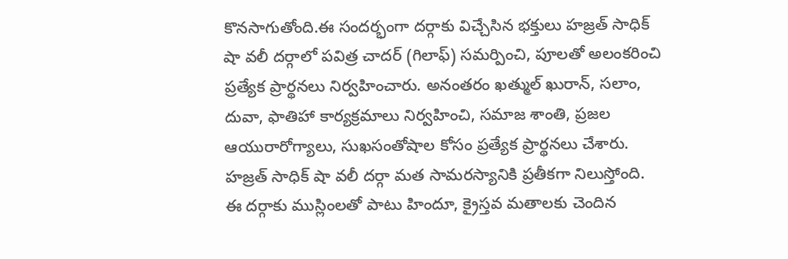కొనసాగుతోంది.ఈ సందర్భంగా దర్గాకు విచ్చేసిన భక్తులు హజ్రత్ సాధిక్ షా వలీ దర్గాలో పవిత్ర చాదర్ (గిలాఫ్) సమర్పించి, పూలతో అలంకరించి ప్రత్యేక ప్రార్థనలు నిర్వహించారు. అనంతరం ఖత్ముల్ ఖురాన్, సలాం, దువా, ఫాతిహా కార్యక్రమాలు నిర్వహించి, సమాజ శాంతి, ప్రజల ఆయురారోగ్యాలు, సుఖసంతోషాల కోసం ప్రత్యేక ప్రార్థనలు చేశారు. హజ్రత్ సాధిక్ షా వలీ దర్గా మత సామరస్యానికి ప్రతీకగా నిలుస్తోంది. ఈ దర్గాకు ముస్లింలతో పాటు హిందూ, క్రైస్తవ మతాలకు చెందిన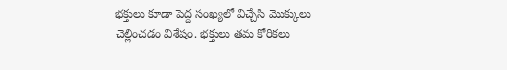భక్తులు కూడా పెద్ద సంఖ్యలో విచ్చేసి మొక్కులు చెల్లించడం విశేషం. భక్తులు తమ కోరికలు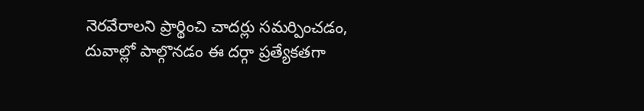నెరవేరాలని ప్రార్థించి చాదర్లు సమర్పించడం, దువాల్లో పాల్గొనడం ఈ దర్గా ప్రత్యేకతగా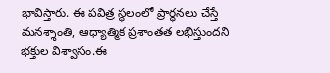భావిస్తారు. ఈ పవిత్ర స్థలంలో ప్రార్థనలు చేస్తే మనశ్శాంతి, ఆధ్యాత్మిక ప్రశాంతత లభిస్తుందని భక్తుల విశ్వాసం.ఈ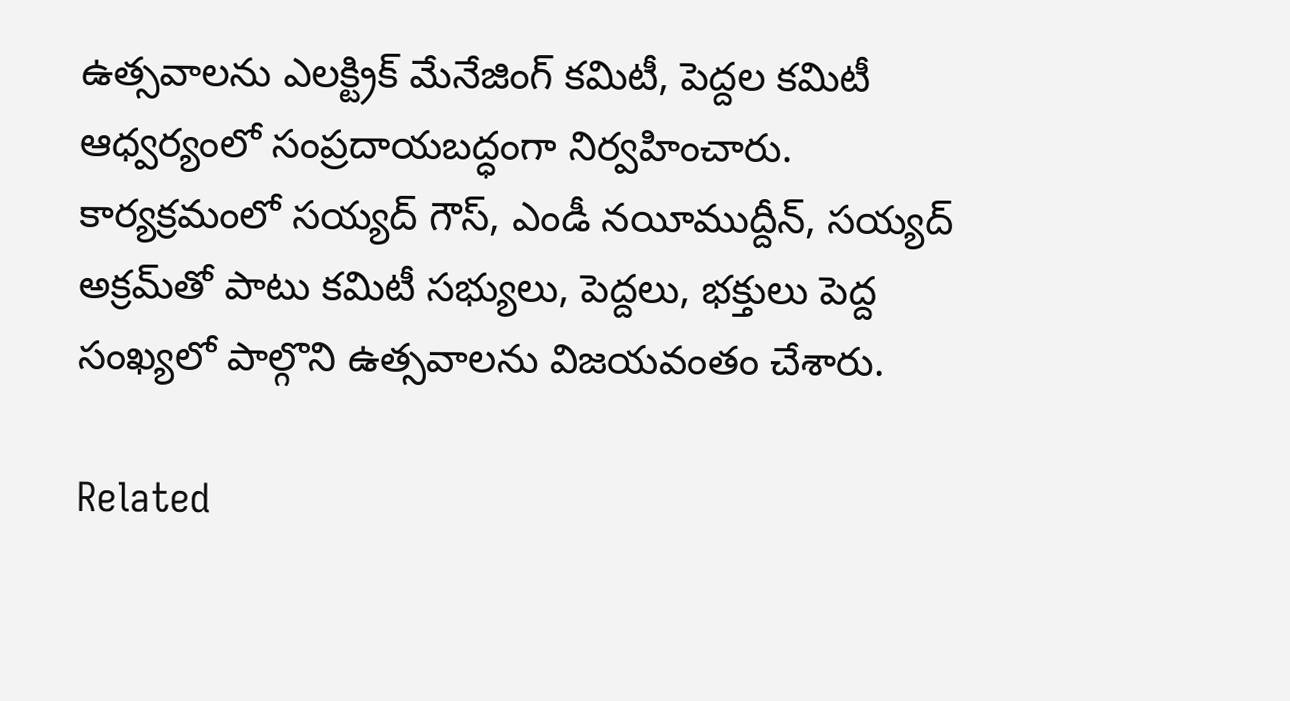ఉత్సవాలను ఎలక్ట్రిక్ మేనేజింగ్ కమిటీ, పెద్దల కమిటీ ఆధ్వర్యంలో సంప్రదాయబద్ధంగా నిర్వహించారు. కార్యక్రమంలో సయ్యద్ గౌస్, ఎండీ నయీముద్దీన్, సయ్యద్ అక్రమ్‌తో పాటు కమిటీ సభ్యులు, పెద్దలు, భక్తులు పెద్ద సంఖ్యలో పాల్గొని ఉత్సవాలను విజయవంతం చేశారు.

Related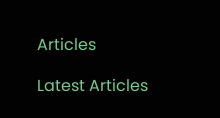Articles

Latest Articles